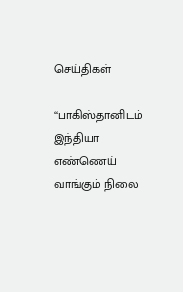செய்திகள்

‘‘பாகிஸ்தானிடம் இந்தியா எண்ணெய் வாங்கும் நிலை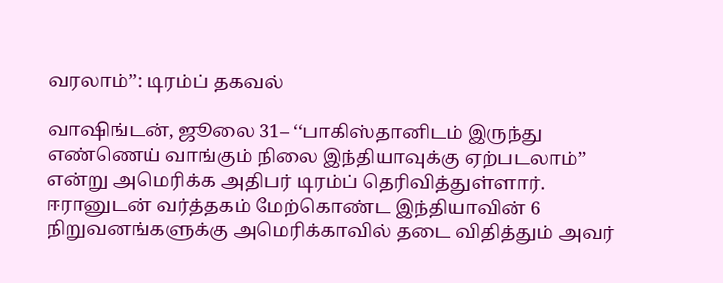வரலாம்’’: டிரம்ப் தகவல்

வாஷிங்டன், ஜூலை 31– ‘‘பாகிஸ்தானிடம் இருந்து எண்ணெய் வாங்கும் நிலை இந்தியாவுக்கு ஏற்படலாம்’’ என்று அமெரிக்க அதிபர் டிரம்ப் தெரிவித்துள்ளார். ஈரானுடன் வர்த்தகம் மேற்கொண்ட இந்தியாவின் 6 நிறுவனங்களுக்கு அமெரிக்காவில் தடை விதித்தும் அவர்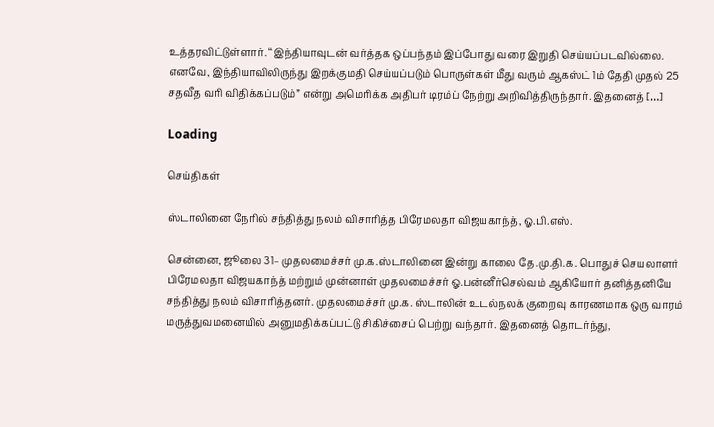உத்தரவிட்டுள்ளார். ‘‘இந்தியாவுடன் வர்த்தக ஒப்பந்தம் இப்போது வரை இறுதி செய்யப்படவில்லை. எனவே, இந்தியாவிலிருந்து இறக்குமதி செய்யப்படும் பொருள்கள் மீது வரும் ஆகஸ்ட் 1ம் தேதி முதல் 25 சதவீத வரி விதிக்கப்படும்” என்று அமெரிக்க அதிபர் டிரம்ப் நேற்று அறிவித்திருந்தார். இதனைத் […]

Loading

செய்திகள்

ஸ்டாலினை நேரில் சந்தித்து நலம் விசாரித்த பிரேமலதா விஜயகாந்த், ஓ.பி.எஸ்.

சென்னை, ஜூலை 31– முதலமைச்சர் மு.க.ஸ்டாலினை இன்று காலை தே.மு.தி.க. பொதுச் செயலாளர் பிரேமலதா விஜயகாந்த் மற்றும் முன்னாள் முதலமைச்சர் ஓ.பன்னீர்செல்வம் ஆகியோர் தனித்தனியே சந்தித்து நலம் விசாரித்தனர். முதலமைச்சர் மு.க. ஸ்டாலின் உடல்நலக் குறைவு காரணமாக ஒரு வாரம் மருத்துவமனையில் அனுமதிக்கப்பட்டு சிகிச்சைப் பெற்று வந்தார். இதனைத் தொடர்ந்து,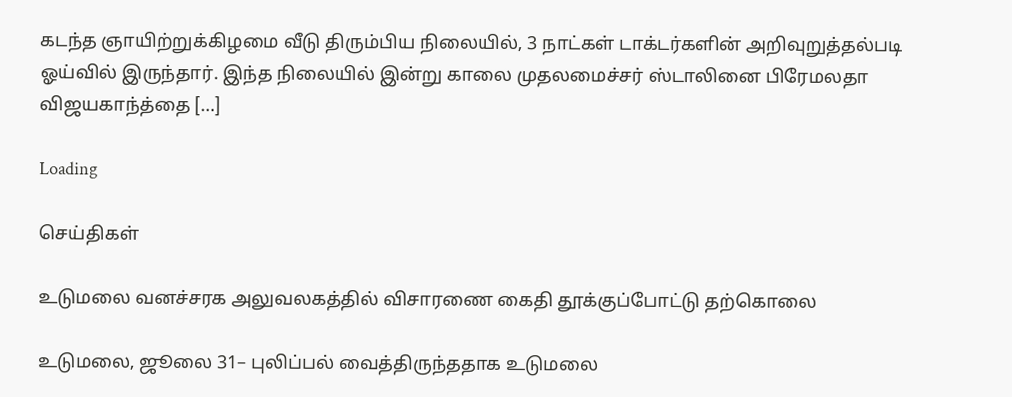கடந்த ஞாயிற்றுக்கிழமை வீடு திரும்பிய நிலையில், 3 நாட்கள் டாக்டர்களின் அறிவுறுத்தல்படி ஓய்வில் இருந்தார். இந்த நிலையில் இன்று காலை முதலமைச்சர் ஸ்டாலினை பிரேமலதா விஜயகாந்த்தை […]

Loading

செய்திகள்

உடுமலை வனச்சரக அலுவலகத்தில் விசாரணை கைதி தூக்குப்போட்டு தற்கொலை

உடுமலை, ஜூலை 31– புலிப்பல் வைத்திருந்ததாக உடுமலை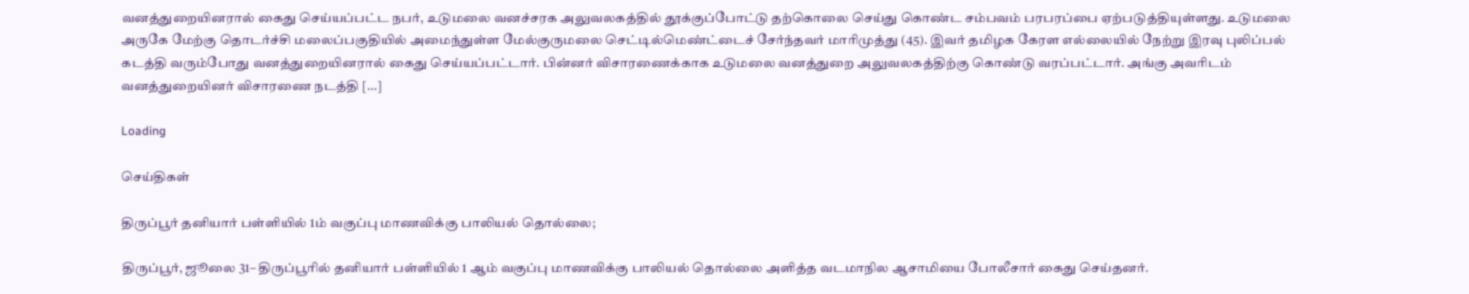வனத்துறையினரால் கைது செய்யப்பட்ட நபர், உடுமலை வனச்சரக அலுவலகத்தில் தூக்குப்போட்டு தற்கொலை செய்து கொண்ட சம்பவம் பரபரப்பை ஏற்படுத்தியுள்ளது. உடுமலை அருகே மேற்கு தொடர்ச்சி மலைப்பகுதியில் அமைந்துள்ள மேல்குருமலை செட்டில்மெண்ட்டைச் சேர்ந்தவர் மாரிமுத்து (45). இவர் தமிழக கேரள எல்லையில் நேற்று இரவு புலிப்பல் கடத்தி வரும்போது வனத்துறையினரால் கைது செய்யப்பட்டார். பின்னர் விசாரணைக்காக உடுமலை வனத்துறை அலுவலகத்திற்கு கொண்டு வரப்பட்டார். அங்கு அவரிடம் வனத்துறையினர் விசாரணை நடத்தி […]

Loading

செய்திகள்

திருப்பூர் தனியார் பள்ளியில் 1ம் வகுப்பு மாணவிக்கு பாலியல் தொல்லை;

திருப்பூர், ஜூலை 31– திருப்பூரில் தனியார் பள்ளியில் 1 ஆம் வகுப்பு மாணவிக்கு பாலியல் தொல்லை அளித்த வடமாநில ஆசாமியை போலீசார் கைது செய்தனர்.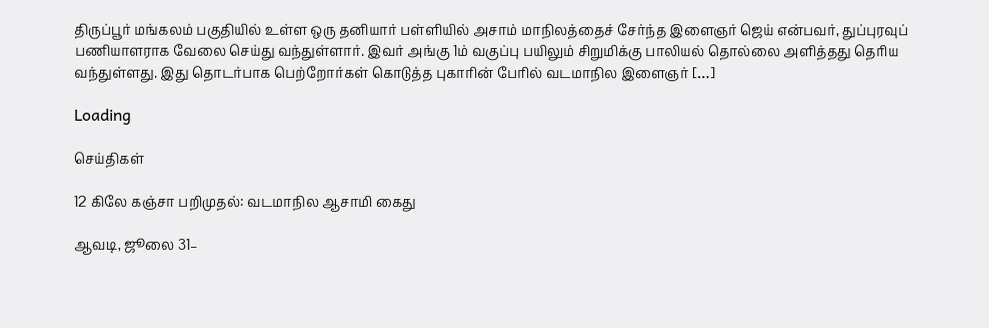திருப்பூர் மங்கலம் பகுதியில் உள்ள ஒரு தனியார் பள்ளியில் அசாம் மாநிலத்தைச் சேர்ந்த இளைஞர் ஜெய் என்பவர், துப்புரவுப் பணியாளராக வேலை செய்து வந்துள்ளார். இவர் அங்கு 1ம் வகுப்பு பயிலும் சிறுமிக்கு பாலியல் தொல்லை அளித்தது தெரிய வந்துள்ளது. இது தொடர்பாக பெற்றோர்கள் கொடுத்த புகாரின் பேரில் வடமாநில இளைஞர் […]

Loading

செய்திகள்

12 கிலே கஞ்சா பறிமுதல்: வடமாநில ஆசாமி கைது

ஆவடி, ஜூலை 31–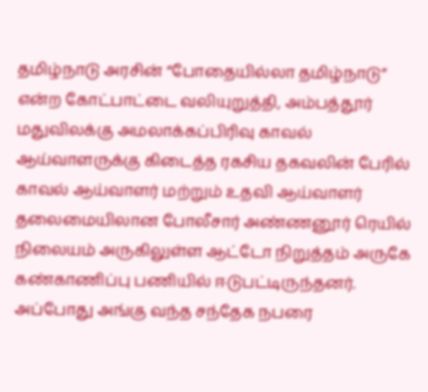தமிழ்நாடு அரசின் “போதையில்லா தமிழ்நாடு” என்ற கோட்பாட்டை வலியுறுத்தி, அம்பத்தூர் மதுவிலக்கு அமலாக்கப்பிரிவு காவல் ஆய்வாளருக்கு கிடைத்த ரகசிய தகவலின் பேரில் காவல் ஆய்வாளர் மற்றும் உதவி ஆய்வாளர் தலைமையிலான போலீசார் அண்ணனூர் ரெயில் நிலையம் அருகிலுள்ள ஆட்டோ நிறுத்தம் அருகே கண்காணிப்பு பணியில் ஈடுபட்டிருந்தனர். அப்போது அங்கு வந்த சந்தேக நபரை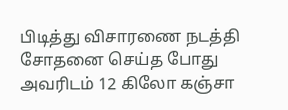பிடித்து விசாரணை நடத்தி சோதனை செய்த போது அவரிடம் 12 கிலோ கஞ்சா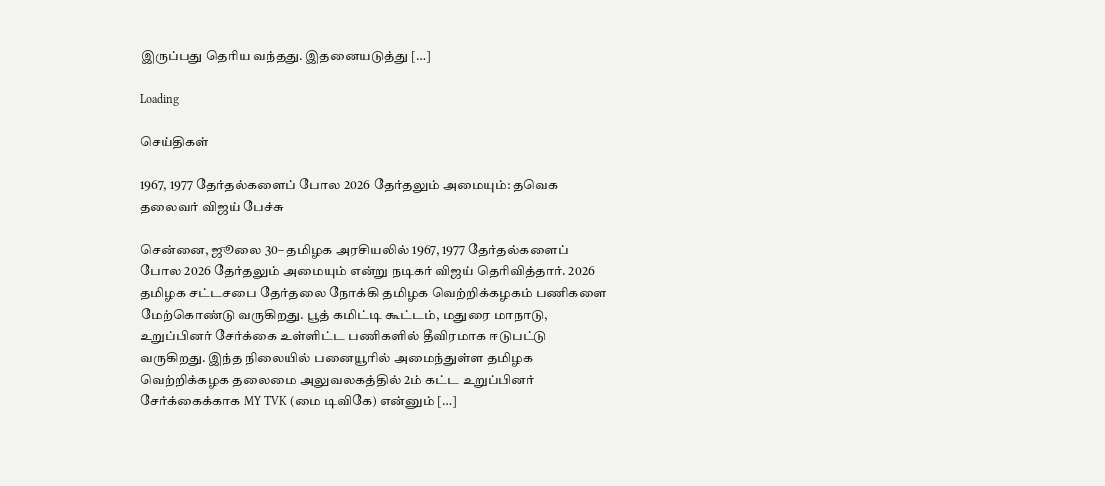இருப்பது தெரிய வந்தது. இதனையடுத்து […]

Loading

செய்திகள்

1967, 1977 தேர்தல்களைப் போல 2026 தேர்தலும் அமையும்: தவெக தலைவர் விஜய் பேச்சு

சென்னை, ஜூலை 30– தமிழக அரசியலில் 1967, 1977 தேர்தல்களைப் போல 2026 தேர்தலும் அமையும் என்று நடிகர் விஜய் தெரிவித்தார். 2026 தமிழக சட்டசபை தேர்தலை நோக்கி தமிழக வெற்றிக்கழகம் பணிகளை மேற்கொண்டு வருகிறது. பூத் கமிட்டி கூட்டம், மதுரை மாநாடு, உறுப்பினர் சேர்க்கை உள்ளிட்ட பணிகளில் தீவிரமாக ஈடுபட்டு வருகிறது. இந்த நிலையில் பனையூரில் அமைந்துள்ள தமிழக வெற்றிக்கழக தலைமை அலுவலகத்தில் 2ம் கட்ட உறுப்பினர் சேர்க்கைக்காக MY TVK (மை டிவிகே) என்னும் […]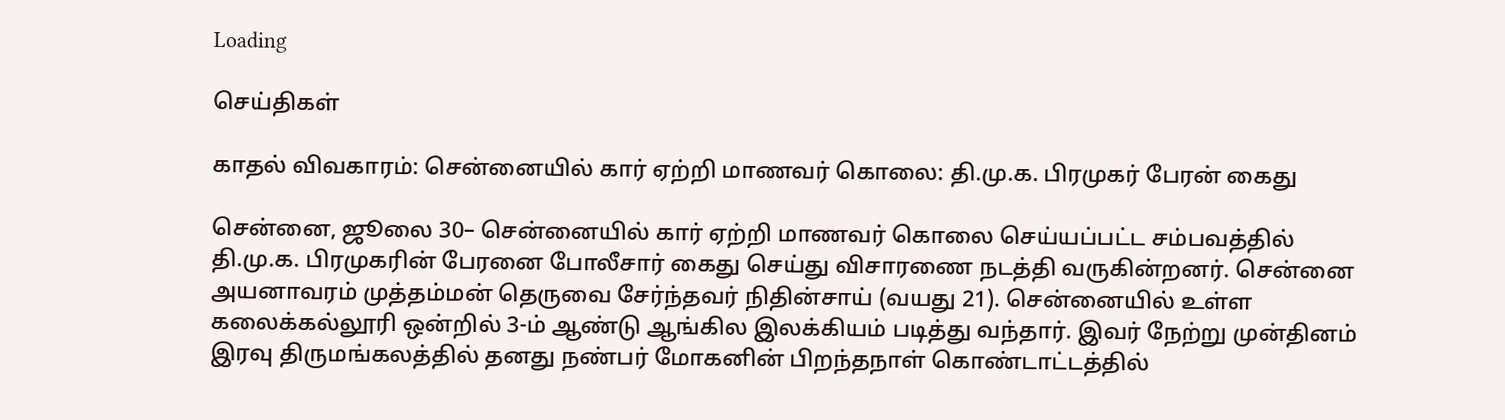Loading

செய்திகள்

காதல் விவகாரம்: சென்னையில் கார் ஏற்றி மாணவர் கொலை: தி.மு.க. பிரமுகர் பேரன் கைது

சென்னை, ஜூலை 30– சென்னையில் கார் ஏற்றி மாணவர் கொலை செய்யப்பட்ட சம்பவத்தில் தி.மு.க. பிரமுகரின் பேரனை போலீசார் கைது செய்து விசாரணை நடத்தி வருகின்றனர். சென்னை அயனாவரம் முத்தம்மன் தெருவை சேர்ந்தவர் நிதின்சாய் (வயது 21). சென்னையில் உள்ள கலைக்கல்லூரி ஒன்றில் 3-ம் ஆண்டு ஆங்கில இலக்கியம் படித்து வந்தார். இவர் நேற்று முன்தினம் இரவு திருமங்கலத்தில் தனது நண்பர் மோகனின் பிறந்தநாள் கொண்டாட்டத்தில்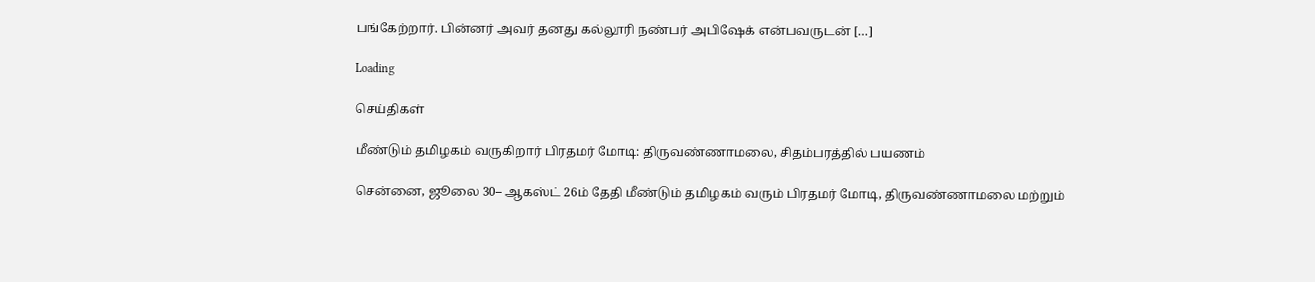பங்கேற்றார். பின்னர் அவர் தனது கல்லூரி நண்பர் அபிஷேக் என்பவருடன் […]

Loading

செய்திகள்

மீண்டும் தமிழகம் வருகிறார் பிரதமர் மோடி: திருவண்ணாமலை, சிதம்பரத்தில் பயணம்

சென்னை, ஜூலை 30– ஆகஸ்ட் 26ம் தேதி மீண்டும் தமிழகம் வரும் பிரதமர் மோடி, திருவண்ணாமலை மற்றும்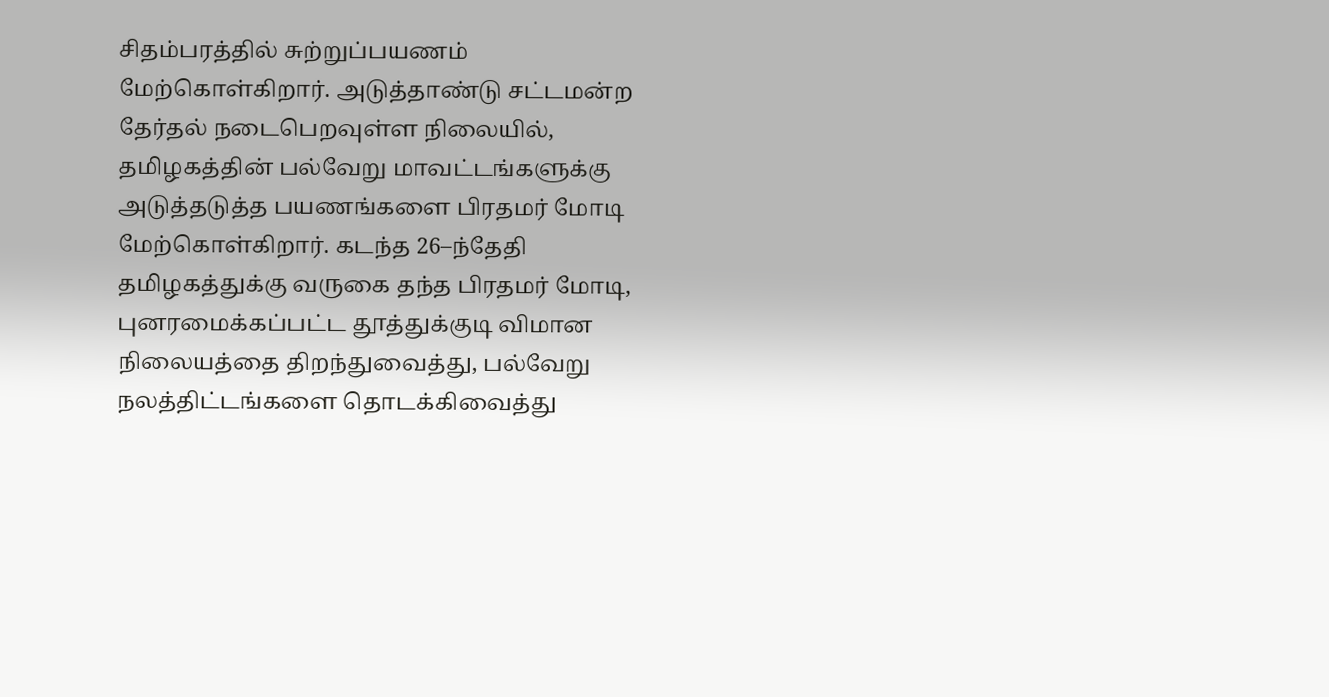சிதம்பரத்தில் சுற்றுப்பயணம் மேற்கொள்கிறார். அடுத்தாண்டு சட்டமன்ற தேர்தல் நடைபெறவுள்ள நிலையில், தமிழகத்தின் பல்வேறு மாவட்டங்களுக்கு அடுத்தடுத்த பயணங்களை பிரதமர் மோடி மேற்கொள்கிறார். கடந்த 26–ந்தேதி தமிழகத்துக்கு வருகை தந்த பிரதமர் மோடி, புனரமைக்கப்பட்ட தூத்துக்குடி விமான நிலையத்தை திறந்துவைத்து, பல்வேறு நலத்திட்டங்களை தொடக்கிவைத்து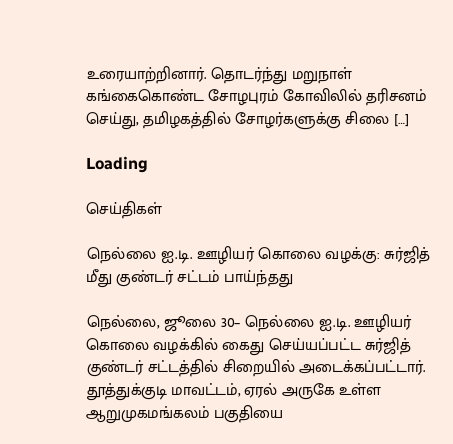உரையாற்றினார். தொடர்ந்து மறுநாள் கங்கைகொண்ட சோழபுரம் கோவிலில் தரிசனம் செய்து, தமிழகத்தில் சோழர்களுக்கு சிலை […]

Loading

செய்திகள்

நெல்லை ஐ.டி. ஊழியர் கொலை வழக்கு: சுர்ஜித் மீது குண்டர் சட்டம் பாய்ந்தது

நெல்லை, ஜூலை 30– நெல்லை ஐ.டி. ஊழியர் கொலை வழக்கில் கைது செய்யப்பட்ட சுர்ஜித் குண்டர் சட்டத்தில் சிறையில் அடைக்கப்பட்டார். தூத்துக்குடி மாவட்டம், ஏரல் அருகே உள்ள ஆறுமுகமங்கலம் பகுதியை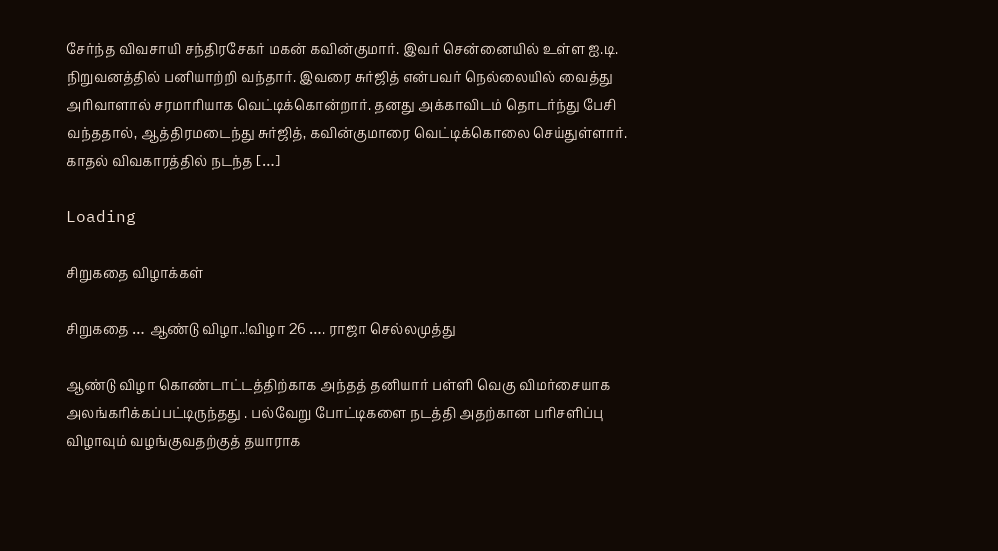சேர்ந்த விவசாயி சந்திரசேகர் மகன் கவின்குமார். இவர் சென்னையில் உள்ள ஐ.டி. நிறுவனத்தில் பனியாற்றி வந்தார். இவரை சுர்ஜித் என்பவர் நெல்லையில் வைத்து அரிவாளால் சரமாரியாக வெட்டிக்கொன்றார். தனது அக்காவிடம் தொடர்ந்து பேசி வந்ததால், ஆத்திரமடைந்து சுர்ஜித், கவின்குமாரை வெட்டிக்கொலை செய்துள்ளார். காதல் விவகாரத்தில் நடந்த […]

Loading

சிறுகதை விழாக்கள்

சிறுகதை … ஆண்டு விழா..!விழா 26 …. ராஜா செல்லமுத்து

ஆண்டு விழா கொண்டாட்டத்திற்காக அந்தத் தனியார் பள்ளி வெகு விமர்சையாக அலங்கரிக்கப்பட்டிருந்தது . பல்வேறு போட்டிகளை நடத்தி அதற்கான பரிசளிப்பு விழாவும் வழங்குவதற்குத் தயாராக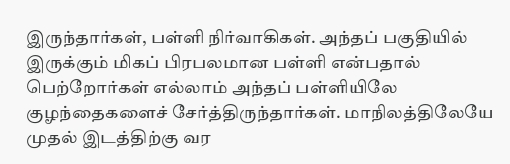இருந்தார்கள், பள்ளி நிர்வாகிகள். அந்தப் பகுதியில் இருக்கும் மிகப் பிரபலமான பள்ளி என்பதால் பெற்றோர்கள் எல்லாம் அந்தப் பள்ளியிலே குழந்தைகளைச் சேர்த்திருந்தார்கள். மாநிலத்திலேயே முதல் இடத்திற்கு வர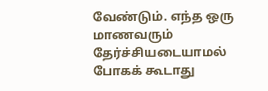வேண்டும். எந்த ஒரு மாணவரும் தேர்ச்சியடையாமல் போகக் கூடாது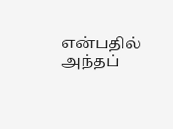என்பதில் அந்தப்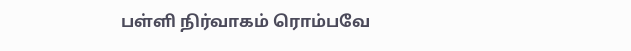பள்ளி நிர்வாகம் ரொம்பவே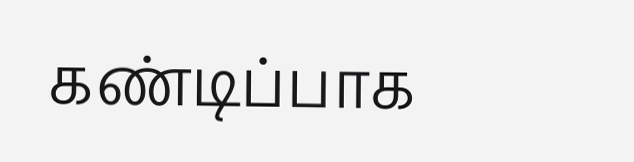கண்டிப்பாக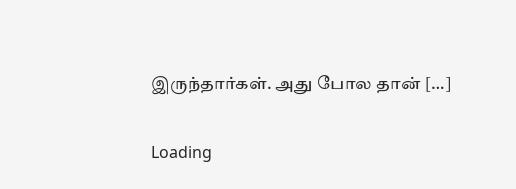இருந்தார்கள். அது போல தான் […]

Loading